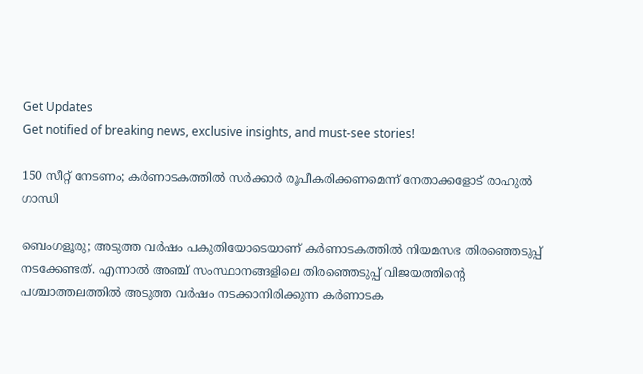Get Updates
Get notified of breaking news, exclusive insights, and must-see stories!

150 സീറ്റ് നേടണം; കർണാടകത്തിൽ സർക്കാർ രൂപീകരിക്കണമെന്ന് നേതാക്കളോട് രാഹുൽ ഗാന്ധി

ബെംഗളൂരു; അടുത്ത വർഷം പകുതിയോടെയാണ് കർണാടകത്തിൽ നിയമസഭ തിരഞ്ഞെടുപ്പ് നടക്കേണ്ടത്. എന്നാൽ അഞ്ച് സംസ്ഥാനങ്ങളിലെ തിരഞ്ഞെടുപ്പ് വിജയത്തിന്റെ പശ്ചാത്തലത്തിൽ അടുത്ത വർഷം നടക്കാനിരിക്കുന്ന കർണാടക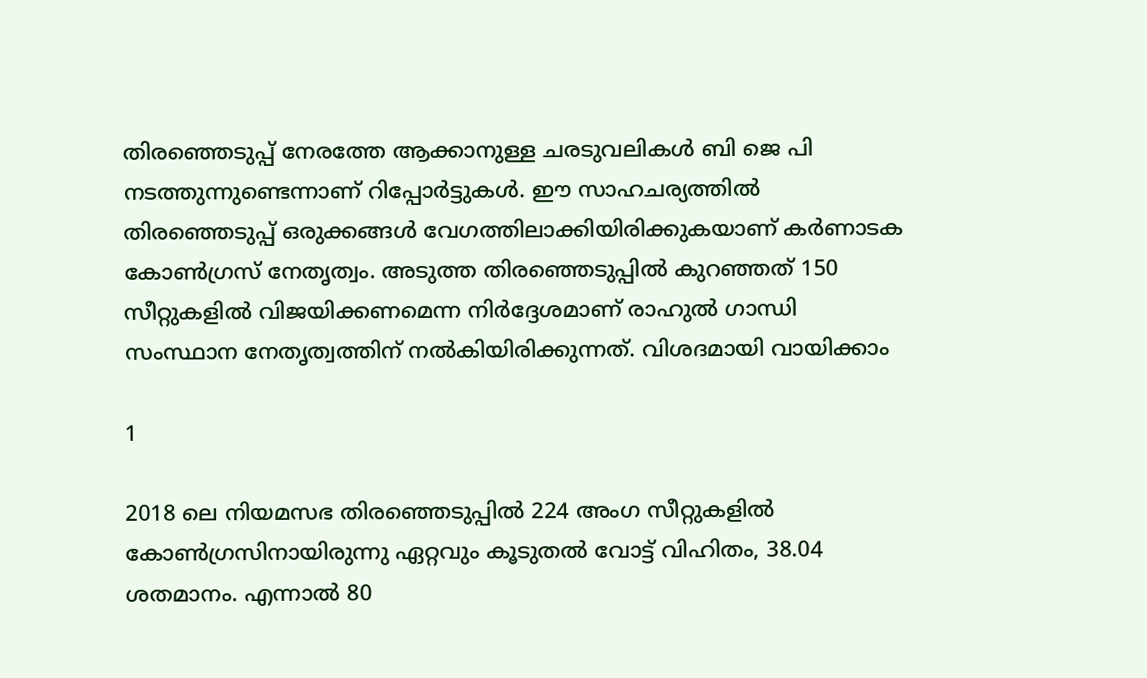തിരഞ്ഞെടുപ്പ് നേരത്തേ ആക്കാനുള്ള ചരടുവലികൾ ബി ജെ പി നടത്തുന്നുണ്ടെന്നാണ് റിപ്പോർട്ടുകൾ. ഈ സാഹചര്യത്തിൽ തിരഞ്ഞെടുപ്പ് ഒരുക്കങ്ങൾ വേഗത്തിലാക്കിയിരിക്കുകയാണ് കർണാടക കോൺഗ്രസ് നേതൃത്വം. അടുത്ത തിരഞ്ഞെടുപ്പിൽ കുറഞ്ഞത് 150 സീറ്റുകളിൽ വിജയിക്കണമെന്ന നിർദ്ദേശമാണ് രാഹുൽ ഗാന്ധി സംസ്ഥാന നേതൃത്വത്തിന് നൽകിയിരിക്കുന്നത്. വിശദമായി വായിക്കാം

1

2018 ലെ നിയമസഭ തിരഞ്ഞെടുപ്പിൽ 224 അംഗ സീറ്റുകളിൽ കോൺഗ്രസിനായിരുന്നു ഏറ്റവും കൂടുതൽ വോട്ട് വിഹിതം, 38.04 ശതമാനം. എന്നാൽ 80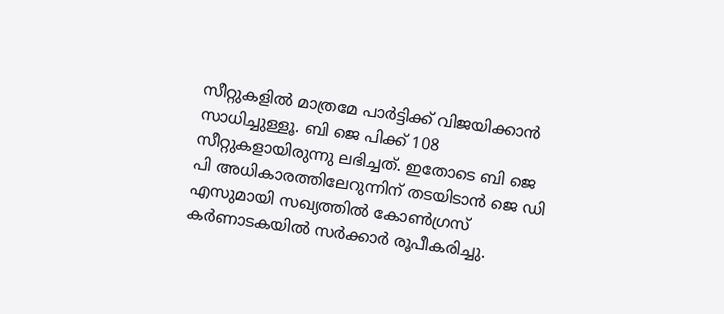സീറ്റുകളിൽ മാത്രമേ പാർട്ടിക്ക് വിജയിക്കാൻ സാധിച്ചുള്ളൂ. ബി ജെ പിക്ക് 108 സീറ്റുകളായിരുന്നു ലഭിച്ചത്. ഇതോടെ ബി ജെ പി അധികാരത്തിലേറുന്നിന് തടയിടാൻ ജെ ഡി എസുമായി സഖ്യത്തിൽ കോൺഗ്രസ് കർണാടകയിൽ സർക്കാർ രൂപീകരിച്ചു.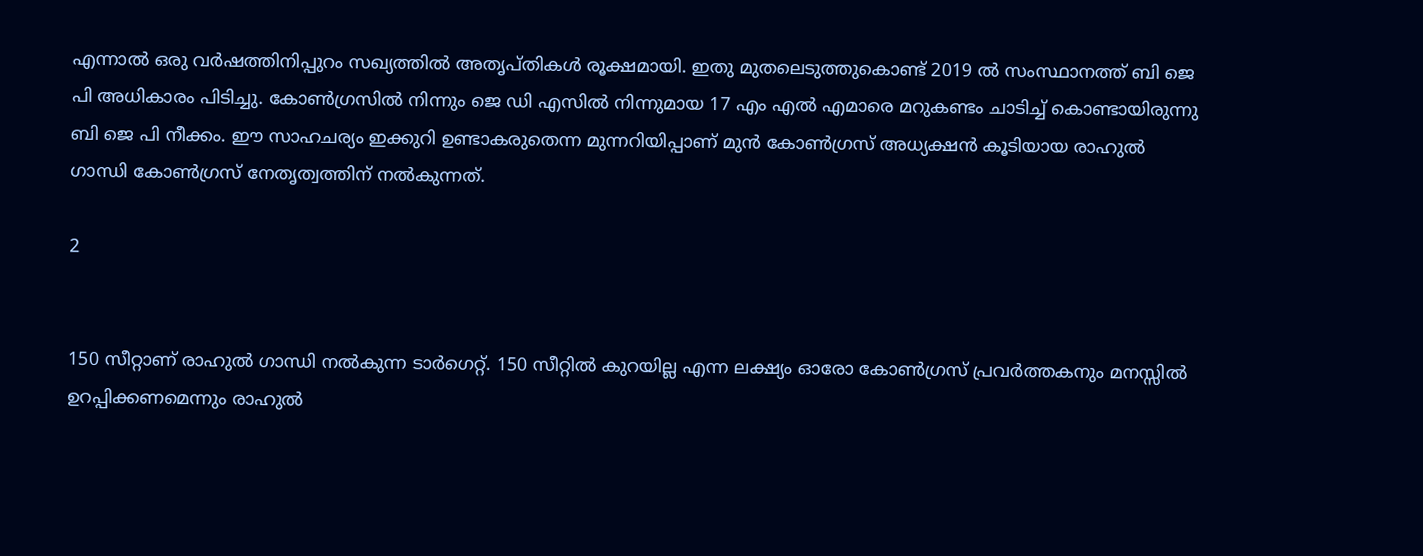എന്നാൽ ഒരു വർഷത്തിനിപ്പുറം സഖ്യത്തിൽ അതൃപ്തികൾ രൂക്ഷമായി. ഇതു മുതലെടുത്തുകൊണ്ട് 2019 ൽ സംസ്ഥാനത്ത് ബി ജെ പി അധികാരം പിടിച്ചു. കോൺഗ്രസിൽ നിന്നും ജെ ഡി എസിൽ നിന്നുമായ 17 എം എൽ എമാരെ മറുകണ്ടം ചാടിച്ച് കൊണ്ടായിരുന്നു ബി ജെ പി നീക്കം. ഈ സാഹചര്യം ഇക്കുറി ഉണ്ടാകരുതെന്ന മുന്നറിയിപ്പാണ് മുൻ കോൺഗ്രസ് അധ്യക്ഷൻ കൂടിയായ രാഹുൽ ഗാന്ധി കോൺഗ്രസ് നേതൃത്വത്തിന് നൽകുന്നത്.

2


150 സീറ്റാണ് രാഹുൽ ഗാന്ധി നൽകുന്ന ടാർഗെറ്റ്. 150 സീറ്റില്‍ കുറയില്ല എന്ന ലക്ഷ്യം ഓരോ കോണ്‍ഗ്രസ് പ്രവര്‍ത്തകനും മനസ്സില്‍ ഉറപ്പിക്കണമെന്നും രാഹുൽ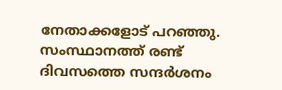നേതാക്കളോട് പറഞ്ഞു. സംസ്ഥാനത്ത് രണ്ട് ദിവസത്തെ സന്ദർശനം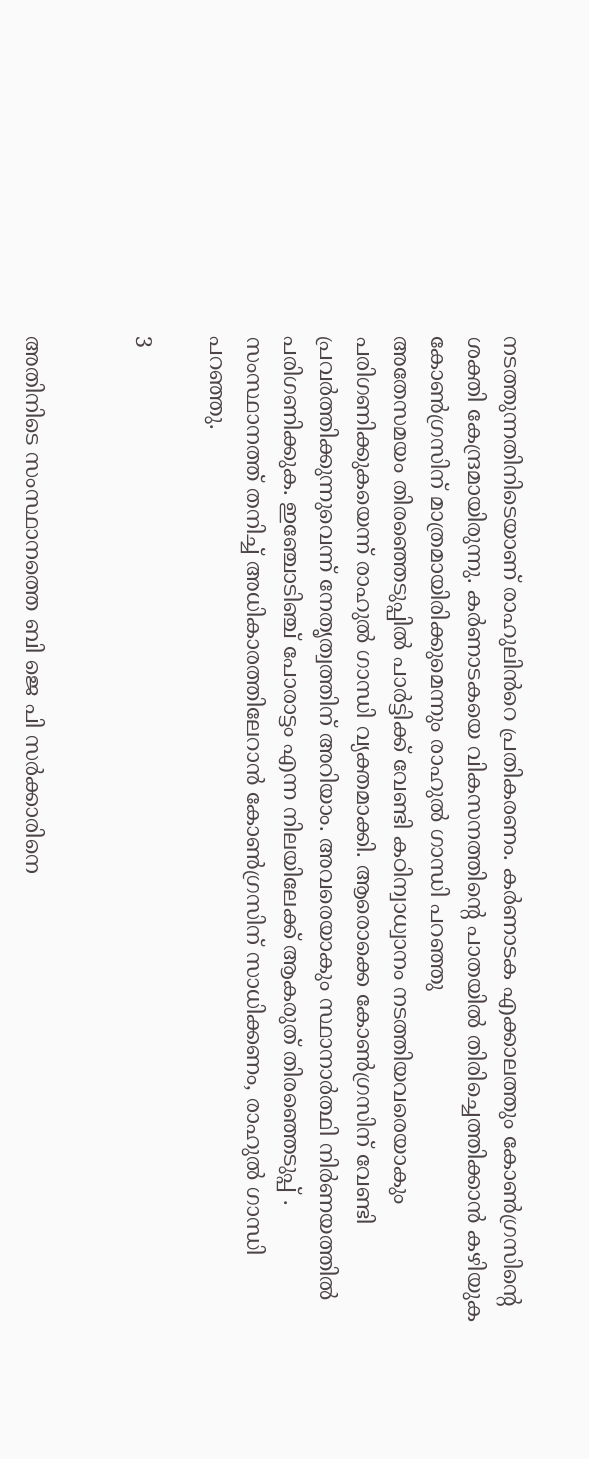നടത്തുന്നതിനിടെയാണ് രാഹുലിൻറെ പ്രതികരണം. കർണാടക എക്കാലത്തും കോൺഗ്രസിന്റെ ശക്തി കേന്ദ്രമായിരുന്നു. കര്‍ണാടകയെ വികസനത്തിന്റെ പാതയില്‍ തിരിച്ചെത്തിക്കാന്‍ കഴിയുക കോൺഗ്രസിന് മാത്രമായിരിക്കുമെന്നും രാഹുൽ ഗാന്ധി പറഞ്ഞു
അതേസമയം തിരഞ്ഞെടുപ്പിൽ പാർട്ടിക്ക് വേണ്ടി കഠിന്വാധ്വാനം നടത്തിയവരെയാകും പരിഗണിക്കുകയെന്ന് രാഹുൽ ഗാന്ധി വ്യക്തമാക്കി. ആരൊക്കെ കോൺഗ്രസിന് വേണ്ടി പ്രവർത്തിക്കുന്നുവെന്ന് നേതൃത്വത്തിന് അറിയാം. അവരെയാകും സ്ഥാനാർത്ഥി നിർണയത്തിൽ പരിഗണിക്കുക. ഇഞ്ചോടിഞ്ച് പോരാട്ടം എന്ന നിലയിലേക്ക് ആകരുത് തിരഞ്ഞെടുപ്പ് . സംസ്ഥാനത്ത് തനിച്ച് അധികാരത്തിലേറാൻ കോൺഗ്രസിന് സാധിക്കണം, രാഹുൽ ഗാന്ധി പറഞ്ഞു.

3


അതിനിടെ സംസ്ഥാനത്തെ ബി ജെ പി സർക്കാരിനെ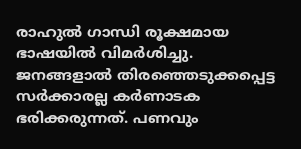രാഹുൽ ഗാന്ധി രൂക്ഷമായ ഭാഷയിൽ വിമർശിച്ചു. ജനങ്ങളാൽ തിരഞ്ഞെടുക്കപ്പെട്ട സർക്കാരല്ല കർണാടക ഭരിക്കരുന്നത്. പണവും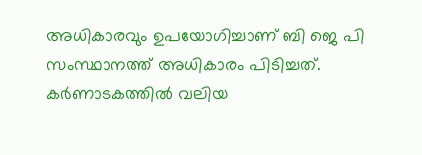അധികാരവും ഉപയോഗിച്ചാണ് ബി ജെ പി സംസ്ഥാനത്ത് അധികാരം പിടിച്ചത്. കർണാടകത്തിൽ വലിയ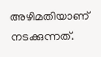അഴിമതിയാണ് നടക്കുന്നത്.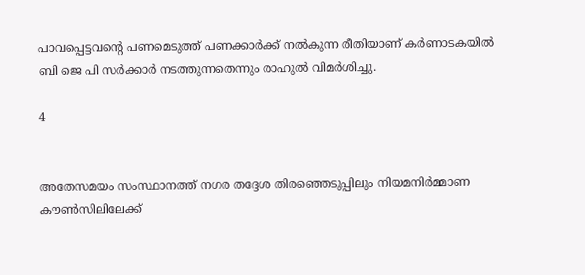പാവപ്പെട്ടവന്റെ പണമെടുത്ത് പണക്കാർക്ക് നൽകുന്ന രീതിയാണ് കർണാടകയിൽ ബി ജെ പി സർക്കാർ നടത്തുന്നതെന്നും രാഹുൽ വിമർശിച്ചു.

4


അതേസമയം സംസ്ഥാനത്ത് നഗര തദ്ദേശ തിരഞ്ഞെടുപ്പിലും നിയമനിർമ്മാണ കൗൺസിലിലേക്ക്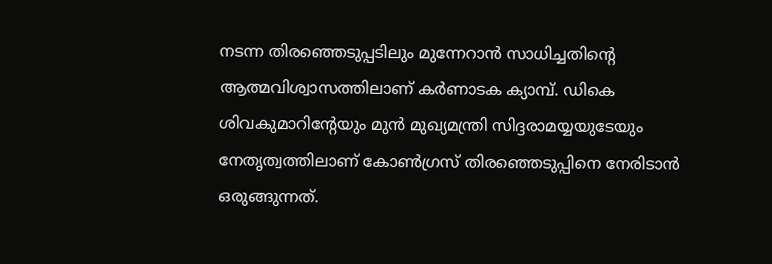നടന്ന തിരഞ്ഞെടുപ്പടിലും മുന്നേറാൻ സാധിച്ചതിന്റെ ആത്മവിശ്വാസത്തിലാണ് കർണാടക ക്യാമ്പ്. ഡികെ ശിവകുമാറിന്റേയും മുൻ മുഖ്യമന്ത്രി സിദ്ദരാമയ്യയുടേയും നേതൃത്വത്തിലാണ് കോൺഗ്രസ് തിരഞ്ഞെടുപ്പിനെ നേരിടാൻ ഒരുങ്ങുന്നത്.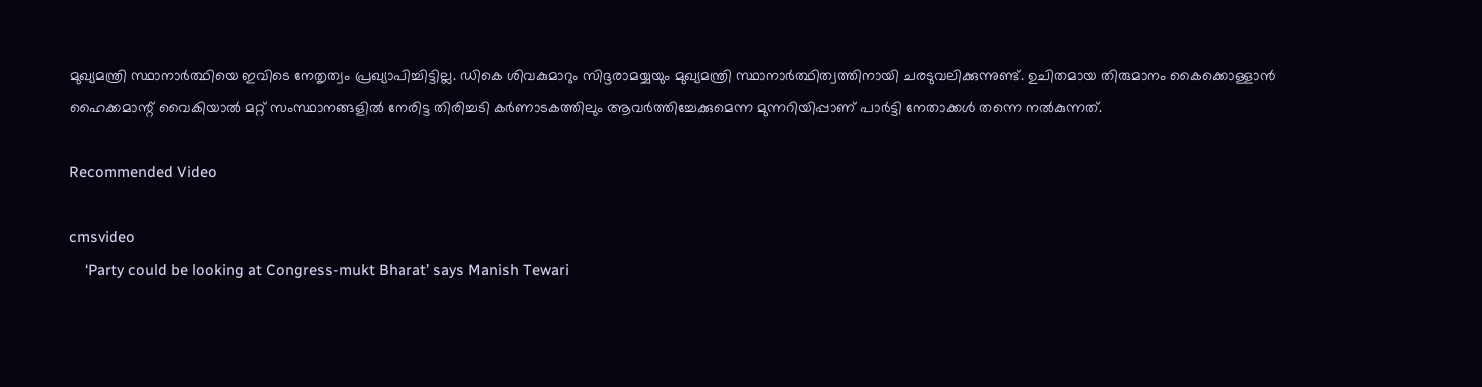മുഖ്യമന്ത്രി സ്ഥാനാർത്ഥിയെ ഇവിടെ നേതൃത്വം പ്രഖ്യാപിച്ചിട്ടില്ല. ഡികെ ശിവകുമാറും സിദ്ദരാമയ്യയും മുഖ്യമന്ത്രി സ്ഥാനാർത്ഥിത്വത്തിനായി ചരടുവലിക്കുന്നുണ്ട്. ഉചിതമായ തിരുമാനം കൈക്കൊള്ളാൻ ഹൈക്കമാന്റ് വൈകിയാൽ മറ്റ് സംസ്ഥാനങ്ങളിൽ നേരിട്ട തിരിച്ചടി കർണാടകത്തിലും ആവർത്തിച്ചേക്കുമെന്ന മുന്നറിയിപ്പാണ് പാർട്ടി നേതാക്കൾ തന്നെ നൽകുന്നത്.

Recommended Video

cmsvideo
    ‘Party could be looking at Congress-mukt Bharat’ says Manish Tewari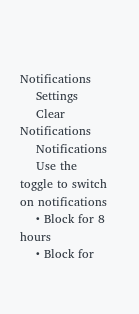Notifications
    Settings
    Clear Notifications
    Notifications
    Use the toggle to switch on notifications
    • Block for 8 hours
    • Block for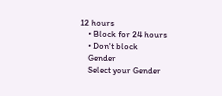12 hours
    • Block for 24 hours
    • Don't block
    Gender
    Select your Gender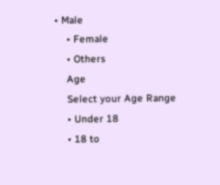• Male
    • Female
    • Others
    Age
    Select your Age Range
    • Under 18
    • 18 to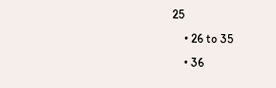25
    • 26 to 35
    • 36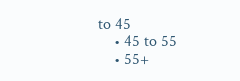to 45
    • 45 to 55
    • 55+